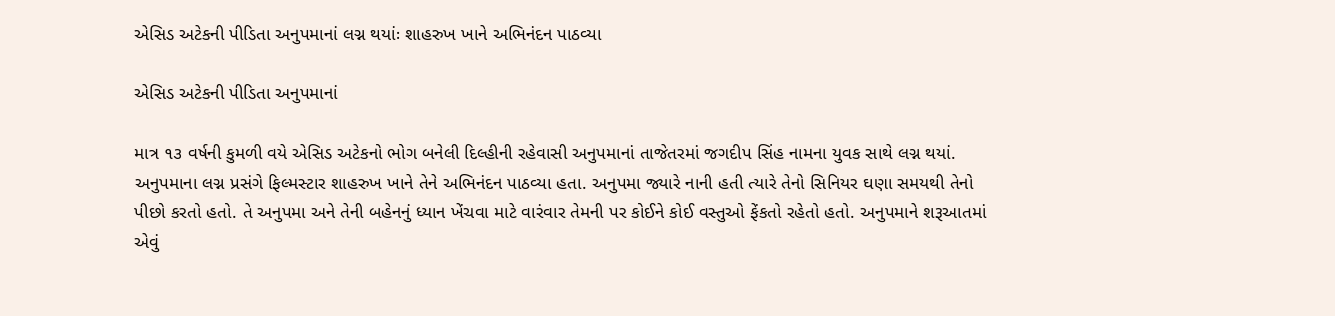એસિડ અટેકની પીડિતા અનુપમાનાં લગ્ન થયાંઃ શાહરુખ ખાને અભિનંદન પાઠવ્યા

એસિડ અટેકની પીડિતા અનુપમાનાં

માત્ર ૧૩ વર્ષની કુમળી વયે એસિડ અટેકનો ભોગ બનેલી દિલ્હીની રહેવાસી અનુપમાનાં તાજેતરમાં જગદીપ સિંહ નામના યુવક સાથે લગ્ન થયાં. અનુપમાના લગ્ન પ્રસંગે ફિલ્મસ્ટાર શાહરુખ ખાને તેને અભિનંદન પાઠવ્યા હતા. અનુપમા જ્યારે નાની હતી ત્યારે તેનો સિનિયર ઘણા સમયથી તેનો પીછો કરતો હતો. તે અનુપમા અને તેની બહેનનું ધ્યાન ખેંચવા માટે વારંવાર તેમની પર કોઈને કોઈ વસ્તુઓ ફેંકતો રહેતો હતો. અનુપમાને શરૂઆતમાં એવું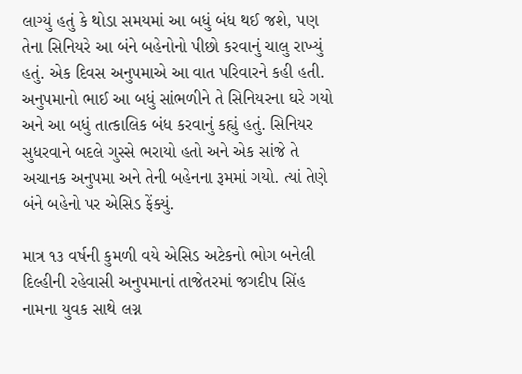લાગ્યું હતું કે થોડા સમયમાં આ બધું બંધ થઈ જશે, પણ તેના સિનિયરે આ બંને બહેનોનો પીછો કરવાનું ચાલુ રાખ્યું હતું. એક દિવસ અનુપમાએ આ વાત પરિવારને કહી હતી. અનુપમાનો ભાઈ આ બધું સાંભળીને તે સિનિયરના ઘરે ગયો અને આ બધું તાત્કાલિક બંધ કરવાનું કહ્યું હતું. સિનિયર સુધરવાને બદલે ગુસ્સે ભરાયો હતો અને એક સાંજે તે અચાનક અનુપમા અને તેની બહેનના રૂમમાં ગયો. ત્યાં તેણે બંને બહેનો પર એસિડ ફેંક્યું.

માત્ર ૧૩ વર્ષની કુમળી વયે એસિડ અટેકનો ભોગ બનેલી દિલ્હીની રહેવાસી અનુપમાનાં તાજેતરમાં જગદીપ સિંહ નામના યુવક સાથે લગ્ન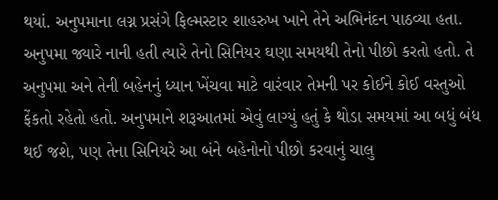થયાં. અનુપમાના લગ્ન પ્રસંગે ફિલ્મસ્ટાર શાહરુખ ખાને તેને અભિનંદન પાઠવ્યા હતા. અનુપમા જ્યારે નાની હતી ત્યારે તેનો સિનિયર ઘણા સમયથી તેનો પીછો કરતો હતો. તે અનુપમા અને તેની બહેનનું ધ્યાન ખેંચવા માટે વારંવાર તેમની પર કોઈને કોઈ વસ્તુઓ ફેંકતો રહેતો હતો. અનુપમાને શરૂઆતમાં એવું લાગ્યું હતું કે થોડા સમયમાં આ બધું બંધ થઈ જશે, પણ તેના સિનિયરે આ બંને બહેનોનો પીછો કરવાનું ચાલુ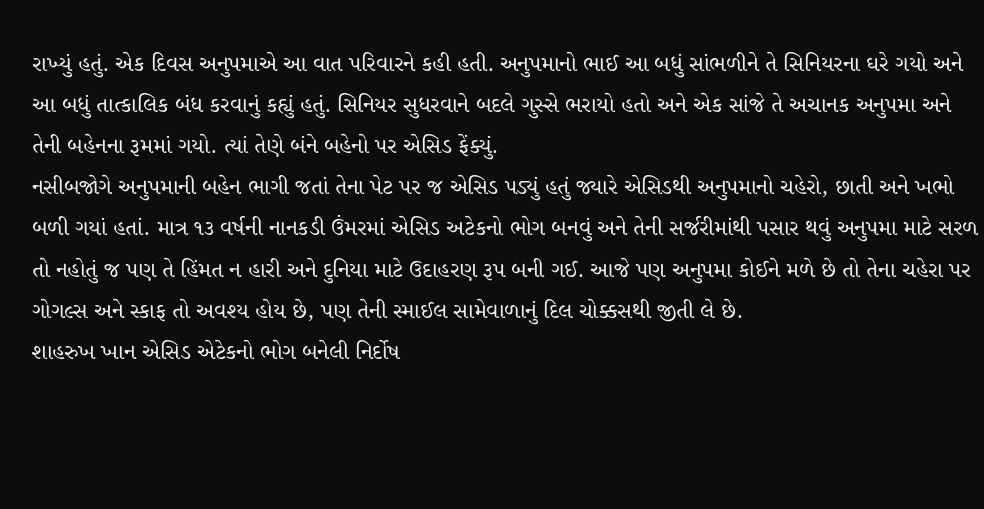રાખ્યું હતું. એક દિવસ અનુપમાએ આ વાત પરિવારને કહી હતી. અનુપમાનો ભાઈ આ બધું સાંભળીને તે સિનિયરના ઘરે ગયો અને આ બધું તાત્કાલિક બંધ કરવાનું કહ્યું હતું. સિનિયર સુધરવાને બદલે ગુસ્સે ભરાયો હતો અને એક સાંજે તે અચાનક અનુપમા અને તેની બહેનના રૂમમાં ગયો. ત્યાં તેણે બંને બહેનો પર એસિડ ફેંક્યું.
નસીબજોગે અનુપમાની બહેન ભાગી જતાં તેના પેટ પર જ એસિડ પડ્યું હતું જ્યારે એસિડથી અનુપમાનો ચહેરો, છાતી અને ખભો બળી ગયાં હતાં. માત્ર ૧૩ વર્ષની નાનકડી ઉંમરમાં એસિડ અટેકનો ભોગ બનવું અને તેની સર્જરીમાંથી પસાર થવું અનુપમા માટે સરળ તો નહોતું જ પણ તે હિંમત ન હારી અને દુનિયા માટે ઉદાહરણ રૂપ બની ગઈ. આજે પણ અનુપમા કોઈને મળે છે તો તેના ચહેરા પર ગોગલ્સ અને સ્કાફ તો અવશ્ય હોય છે, પણ તેની સ્માઈલ સામેવાળાનું દિલ ચોક્કસથી જીતી લે છે.
શાહરુખ ખાન એસિડ એટેકનો ભોગ બનેલી નિર્દોષ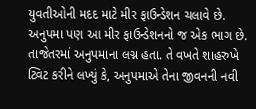યુવતીઓની મદદ માટે મીર ફાઉન્ડેશન ચલાવે છે. અનુપમા પણ આ મીર ફાઉન્ડેશનનો જ એક ભાગ છે. તાજેતરમાં અનુપમાના લગ્ન હતા. તે વખતે શાહરુખે ટ્વિટ કરીને લખ્યું કે, અનુપમાએ તેના જીવનની નવી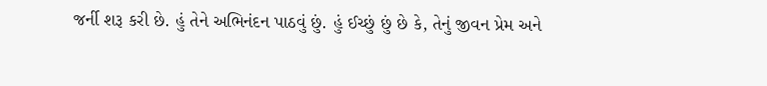જર્ની શરૂ કરી છે. હું તેને અભિનંદન પાઠવું છું. હું ઈચ્છું છું છે કે, તેનું જીવન પ્રેમ અને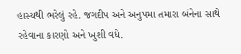હાસ્યથી ભરેલું રહે. જગદીપ અને અનુપમા તમારા બંનેના સાથે રહેવાના કારણો અને ખુશી વધે.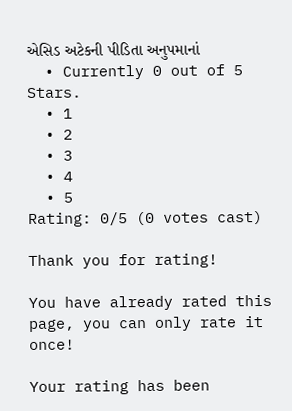એસિડ અટેકની પીડિતા અનુપમાનાં
  • Currently 0 out of 5 Stars.
  • 1
  • 2
  • 3
  • 4
  • 5
Rating: 0/5 (0 votes cast)

Thank you for rating!

You have already rated this page, you can only rate it once!

Your rating has been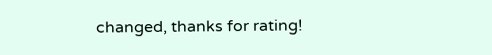changed, thanks for rating!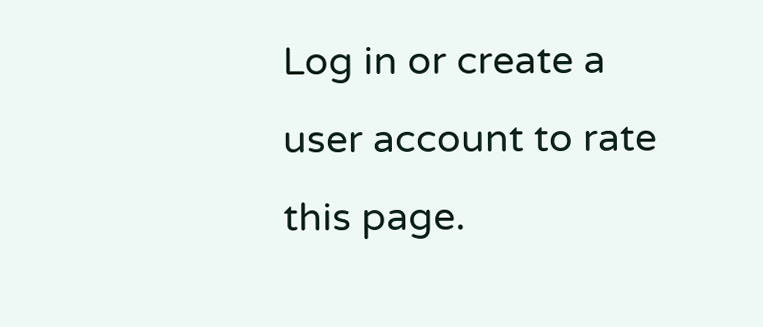Log in or create a user account to rate this page.